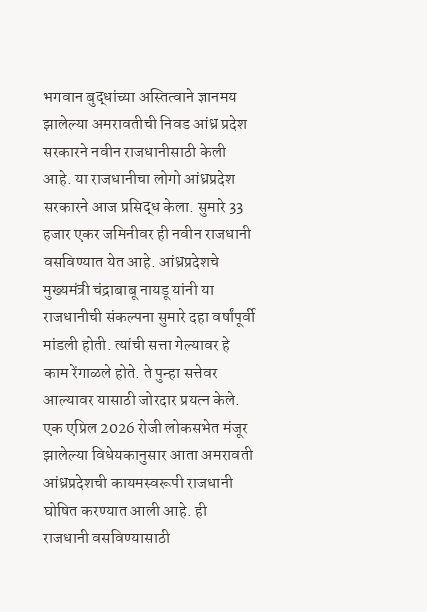भगवान बुद्धांच्या अस्तित्वाने ज्ञानमय झालेल्या अमरावतीची निवड आंध्र प्रदेश सरकारने नवीन राजधानीसाठी केली आहे. या राजधानीचा लोगो आंध्रप्रदेश सरकारने आज प्रसिद्ध केला. सुमारे 33 हजार एकर जमिनीवर ही नवीन राजधानी वसविण्यात येत आहे. आंध्रप्रदेशचे मुख्यमंत्री चंद्राबाबू नायडू यांनी या राजधानीची संकल्पना सुमारे दहा वर्षांपूर्वी मांडली होती. त्यांची सत्ता गेल्यावर हे काम रेंगाळले होते. ते पुन्हा सत्तेवर आल्यावर यासाठी जोरदार प्रयत्न केले. एक एप्रिल 2026 रोजी लोकसभेत मंजूर झालेल्या विधेयकानुसार आता अमरावती आंध्रप्रदेशची कायमस्वरूपी राजधानी घोषित करण्यात आली आहे. ही राजधानी वसविण्यासाठी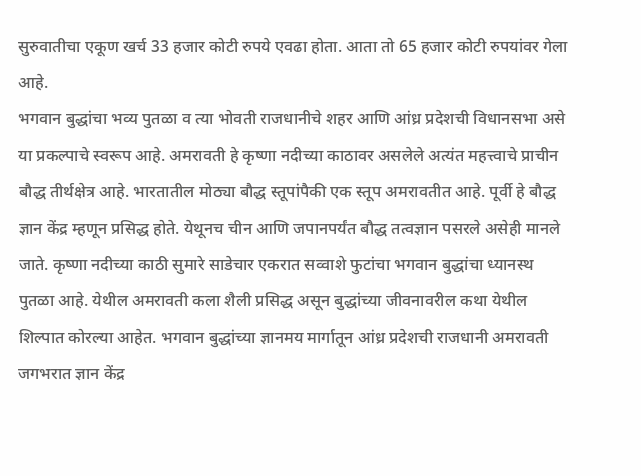सुरुवातीचा एकूण खर्च 33 हजार कोटी रुपये एवढा होता. आता तो 65 हजार कोटी रुपयांवर गेला आहे.
भगवान बुद्धांचा भव्य पुतळा व त्या भोवती राजधानीचे शहर आणि आंध्र प्रदेशची विधानसभा असे या प्रकल्पाचे स्वरूप आहे. अमरावती हे कृष्णा नदीच्या काठावर असलेले अत्यंत महत्त्वाचे प्राचीन बौद्ध तीर्थक्षेत्र आहे. भारतातील मोठ्या बौद्ध स्तूपांपैकी एक स्तूप अमरावतीत आहे. पूर्वी हे बौद्ध ज्ञान केंद्र म्हणून प्रसिद्ध होते. येथूनच चीन आणि जपानपर्यंत बौद्ध तत्वज्ञान पसरले असेही मानले जाते. कृष्णा नदीच्या काठी सुमारे साडेचार एकरात सव्वाशे फुटांचा भगवान बुद्धांचा ध्यानस्थ पुतळा आहे. येथील अमरावती कला शैली प्रसिद्ध असून बुद्धांच्या जीवनावरील कथा येथील शिल्पात कोरल्या आहेत. भगवान बुद्धांच्या ज्ञानमय मार्गातून आंध्र प्रदेशची राजधानी अमरावती जगभरात ज्ञान केंद्र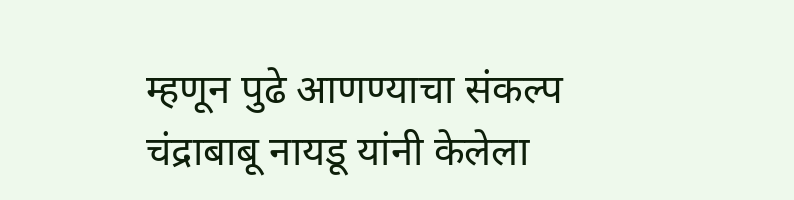म्हणून पुढे आणण्याचा संकल्प चंद्राबाबू नायडू यांनी केलेला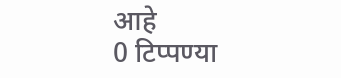आहे
0 टिप्पण्या